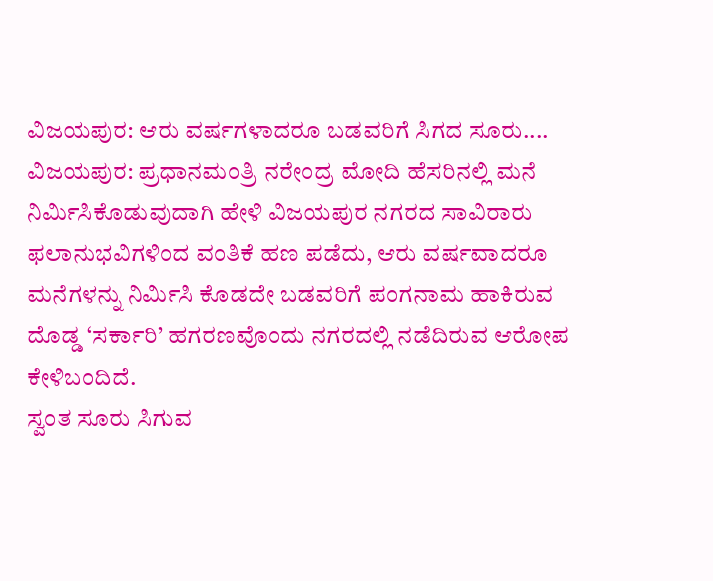ವಿಜಯಪುರ: ಆರು ವರ್ಷಗಳಾದರೂ ಬಡವರಿಗೆ ಸಿಗದ ಸೂರು....
ವಿಜಯಪುರ: ಪ್ರಧಾನಮಂತ್ರಿ ನರೇಂದ್ರ ಮೋದಿ ಹೆಸರಿನಲ್ಲಿ ಮನೆ ನಿರ್ಮಿಸಿಕೊಡುವುದಾಗಿ ಹೇಳಿ ವಿಜಯಪುರ ನಗರದ ಸಾವಿರಾರು ಫಲಾನುಭವಿಗಳಿಂದ ವಂತಿಕೆ ಹಣ ಪಡೆದು, ಆರು ವರ್ಷವಾದರೂ ಮನೆಗಳನ್ನು ನಿರ್ಮಿಸಿ ಕೊಡದೇ ಬಡವರಿಗೆ ಪಂಗನಾಮ ಹಾಕಿರುವ ದೊಡ್ಡ ‘ಸರ್ಕಾರಿ’ ಹಗರಣವೊಂದು ನಗರದಲ್ಲಿ ನಡೆದಿರುವ ಆರೋಪ ಕೇಳಿಬಂದಿದೆ.
ಸ್ವಂತ ಸೂರು ಸಿಗುವ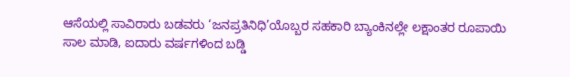ಆಸೆಯಲ್ಲಿ ಸಾವಿರಾರು ಬಡವರು ‘ಜನಪ್ರತಿನಿಧಿ’ಯೊಬ್ಬರ ಸಹಕಾರಿ ಬ್ಯಾಂಕಿನಲ್ಲೇ ಲಕ್ಷಾಂತರ ರೂಪಾಯಿ ಸಾಲ ಮಾಡಿ, ಐದಾರು ವರ್ಷಗಳಿಂದ ಬಡ್ಡಿ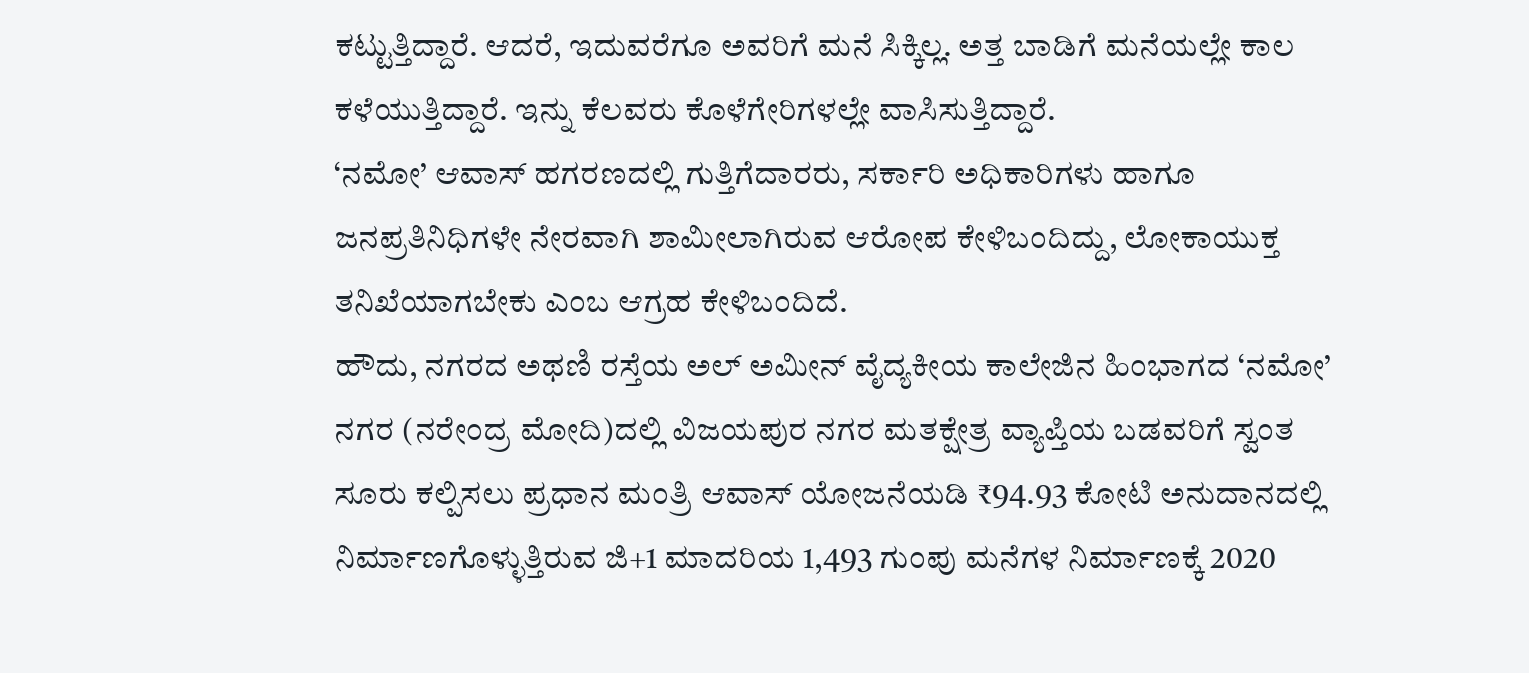ಕಟ್ಟುತ್ತಿದ್ದಾರೆ. ಆದರೆ, ಇದುವರೆಗೂ ಅವರಿಗೆ ಮನೆ ಸಿಕ್ಕಿಲ್ಲ. ಅತ್ತ ಬಾಡಿಗೆ ಮನೆಯಲ್ಲೇ ಕಾಲ ಕಳೆಯುತ್ತಿದ್ದಾರೆ. ಇನ್ನು ಕೆಲವರು ಕೊಳೆಗೇರಿಗಳಲ್ಲೇ ವಾಸಿಸುತ್ತಿದ್ದಾರೆ.
‘ನಮೋ’ ಆವಾಸ್ ಹಗರಣದಲ್ಲಿ ಗುತ್ತಿಗೆದಾರರು, ಸರ್ಕಾರಿ ಅಧಿಕಾರಿಗಳು ಹಾಗೂ ಜನಪ್ರತಿನಿಧಿಗಳೇ ನೇರವಾಗಿ ಶಾಮೀಲಾಗಿರುವ ಆರೋಪ ಕೇಳಿಬಂದಿದ್ದು, ಲೋಕಾಯುಕ್ತ ತನಿಖೆಯಾಗಬೇಕು ಎಂಬ ಆಗ್ರಹ ಕೇಳಿಬಂದಿದೆ.
ಹೌದು, ನಗರದ ಅಥಣಿ ರಸ್ತೆಯ ಅಲ್ ಅಮೀನ್ ವೈದ್ಯಕೀಯ ಕಾಲೇಜಿನ ಹಿಂಭಾಗದ ‘ನಮೋ’ ನಗರ (ನರೇಂದ್ರ ಮೋದಿ)ದಲ್ಲಿ ವಿಜಯಪುರ ನಗರ ಮತಕ್ಷೇತ್ರ ವ್ಯಾಪ್ತಿಯ ಬಡವರಿಗೆ ಸ್ವಂತ ಸೂರು ಕಲ್ಪಿಸಲು ಪ್ರಧಾನ ಮಂತ್ರಿ ಆವಾಸ್ ಯೋಜನೆಯಡಿ ₹94.93 ಕೋಟಿ ಅನುದಾನದಲ್ಲಿ ನಿರ್ಮಾಣಗೊಳ್ಳುತ್ತಿರುವ ಜಿ+1 ಮಾದರಿಯ 1,493 ಗುಂಪು ಮನೆಗಳ ನಿರ್ಮಾಣಕ್ಕೆ 2020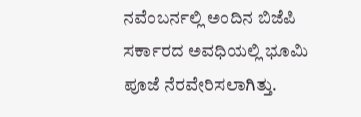ನವೆಂಬರ್ನಲ್ಲಿ ಅಂದಿನ ಬಿಜೆಪಿ ಸರ್ಕಾರದ ಅವಧಿಯಲ್ಲಿ ಭೂಮಿ ಪೂಜೆ ನೆರವೇರಿಸಲಾಗಿತ್ತು.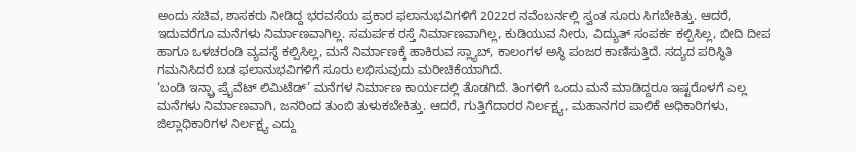ಅಂದು ಸಚಿವ, ಶಾಸಕರು ನೀಡಿದ್ದ ಭರವಸೆಯ ಪ್ರಕಾರ ಫಲಾನುಭವಿಗಳಿಗೆ 2022ರ ನವೆಂಬರ್ನಲ್ಲಿ ಸ್ವಂತ ಸೂರು ಸಿಗಬೇಕಿತ್ತು. ಆದರೆ, ಇದುವರೆಗೂ ಮನೆಗಳು ನಿರ್ಮಾಣವಾಗಿಲ್ಲ. ಸಮರ್ಪಕ ರಸ್ತೆ ನಿರ್ಮಾಣವಾಗಿಲ್ಲ, ಕುಡಿಯುವ ನೀರು, ವಿದ್ಯುತ್ ಸಂಪರ್ಕ ಕಲ್ಪಿಸಿಲ್ಲ, ಬೀದಿ ದೀಪ ಹಾಗೂ ಒಳಚರಂಡಿ ವ್ಯವಸ್ಥೆ ಕಲ್ಪಿಸಿಲ್ಲ, ಮನೆ ನಿರ್ಮಾಣಕ್ಕೆ ಹಾಕಿರುವ ಸ್ಲ್ಯಾಬ್, ಕಾಲಂಗಳ ಅಸ್ಥಿ ಪಂಜರ ಕಾಣಿಸುತ್ತಿದೆ. ಸದ್ಯದ ಪರಿಸ್ಥಿತಿ ಗಮನಿಸಿದರೆ ಬಡ ಫಲಾನುಭವಿಗಳಿಗೆ ಸೂರು ಲಭಿಸುವುದು ಮರೀಚಿಕೆಯಾಗಿದೆ.
‘ಬಂಡಿ ಇನ್ಫ್ರಾ ಪ್ರೈವೆಟ್ ಲಿಮಿಟೆಡ್’ ಮನೆಗಳ ನಿರ್ಮಾಣ ಕಾರ್ಯದಲ್ಲಿ ತೊಡಗಿದೆ. ತಿಂಗಳಿಗೆ ಒಂದು ಮನೆ ಮಾಡಿದ್ದರೂ ಇಷ್ಟರೊಳಗೆ ಎಲ್ಲ ಮನೆಗಳು ನಿರ್ಮಾಣವಾಗಿ, ಜನರಿಂದ ತುಂಬಿ ತುಳುಕಬೇಕಿತ್ತು. ಆದರೆ, ಗುತ್ತಿಗೆದಾರರ ನಿರ್ಲಕ್ಷ್ಯ, ಮಹಾನಗರ ಪಾಲಿಕೆ ಅಧಿಕಾರಿಗಳು, ಜಿಲ್ಲಾಧಿಕಾರಿಗಳ ನಿರ್ಲಕ್ಷ್ಯ ಎದ್ದು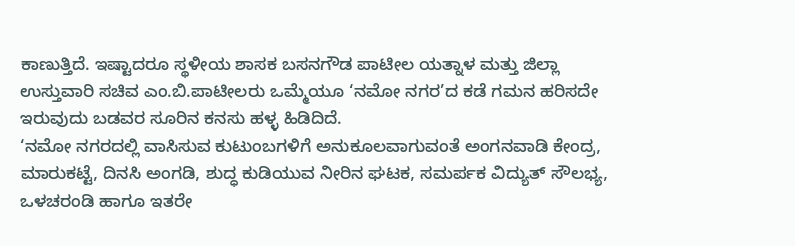ಕಾಣುತ್ತಿದೆ. ಇಷ್ಟಾದರೂ ಸ್ಥಳೀಯ ಶಾಸಕ ಬಸನಗೌಡ ಪಾಟೀಲ ಯತ್ನಾಳ ಮತ್ತು ಜಿಲ್ಲಾ ಉಸ್ತುವಾರಿ ಸಚಿವ ಎಂ.ಬಿ.ಪಾಟೀಲರು ಒಮ್ಮೆಯೂ ‘ನಮೋ ನಗರ’ದ ಕಡೆ ಗಮನ ಹರಿಸದೇ ಇರುವುದು ಬಡವರ ಸೂರಿನ ಕನಸು ಹಳ್ಳ ಹಿಡಿದಿದೆ.
‘ನಮೋ ನಗರದಲ್ಲಿ ವಾಸಿಸುವ ಕುಟುಂಬಗಳಿಗೆ ಅನುಕೂಲವಾಗುವಂತೆ ಅಂಗನವಾಡಿ ಕೇಂದ್ರ, ಮಾರುಕಟ್ಟೆ, ದಿನಸಿ ಅಂಗಡಿ, ಶುದ್ಧ ಕುಡಿಯುವ ನೀರಿನ ಘಟಕ, ಸಮರ್ಪಕ ವಿದ್ಯುತ್ ಸೌಲಭ್ಯ, ಒಳಚರಂಡಿ ಹಾಗೂ ಇತರೇ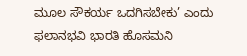ಮೂಲ ಸೌಕರ್ಯ ಒದಗಿಸಬೇಕು’ ಎಂದು ಫಲಾನಭವಿ ಭಾರತಿ ಹೊಸಮನಿ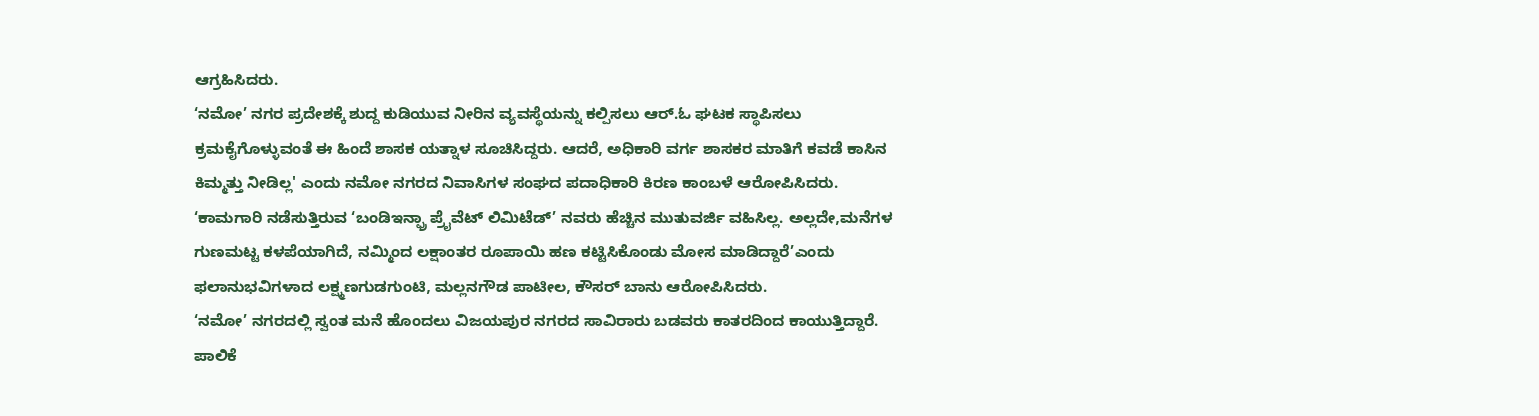ಆಗ್ರಹಿಸಿದರು.
‘ನಮೋ’ ನಗರ ಪ್ರದೇಶಕ್ಕೆ ಶುದ್ದ ಕುಡಿಯುವ ನೀರಿನ ವ್ಯವಸ್ಥೆಯನ್ನು ಕಲ್ಪಿಸಲು ಆರ್.ಓ ಘಟಕ ಸ್ಥಾಪಿಸಲು ಕ್ರಮಕೈಗೊಳ್ಳುವಂತೆ ಈ ಹಿಂದೆ ಶಾಸಕ ಯತ್ನಾಳ ಸೂಚಿಸಿದ್ದರು. ಆದರೆ, ಅಧಿಕಾರಿ ವರ್ಗ ಶಾಸಕರ ಮಾತಿಗೆ ಕವಡೆ ಕಾಸಿನ ಕಿಮ್ಮತ್ತು ನೀಡಿಲ್ಲ' ಎಂದು ನಮೋ ನಗರದ ನಿವಾಸಿಗಳ ಸಂಘದ ಪದಾಧಿಕಾರಿ ಕಿರಣ ಕಾಂಬಳೆ ಆರೋಪಿಸಿದರು.
‘ಕಾಮಗಾರಿ ನಡೆಸುತ್ತಿರುವ ‘ಬಂಡಿಇನ್ಫ್ರಾ ಪ್ರೈವೆಟ್ ಲಿಮಿಟೆಡ್’ ನವರು ಹೆಚ್ಚಿನ ಮುತುವರ್ಜಿ ವಹಿಸಿಲ್ಲ. ಅಲ್ಲದೇ,ಮನೆಗಳ ಗುಣಮಟ್ಟ ಕಳಪೆಯಾಗಿದೆ, ನಮ್ಮಿಂದ ಲಕ್ಷಾಂತರ ರೂಪಾಯಿ ಹಣ ಕಟ್ಟಿಸಿಕೊಂಡು ಮೋಸ ಮಾಡಿದ್ದಾರೆ’ಎಂದು ಫಲಾನುಭವಿಗಳಾದ ಲಕ್ಷ್ಮಣಗುಡಗುಂಟಿ, ಮಲ್ಲನಗೌಡ ಪಾಟೀಲ, ಕೌಸರ್ ಬಾನು ಆರೋಪಿಸಿದರು.
‘ನಮೋ’ ನಗರದಲ್ಲಿ ಸ್ವಂತ ಮನೆ ಹೊಂದಲು ವಿಜಯಪುರ ನಗರದ ಸಾವಿರಾರು ಬಡವರು ಕಾತರದಿಂದ ಕಾಯುತ್ತಿದ್ದಾರೆ. ಪಾಲಿಕೆ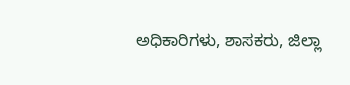ಅಧಿಕಾರಿಗಳು, ಶಾಸಕರು, ಜಿಲ್ಲಾ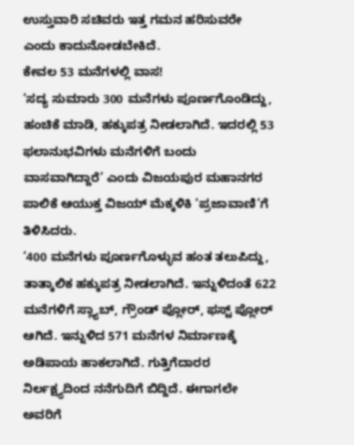ಉಸ್ತುವಾರಿ ಸಚಿವರು ಇತ್ತ ಗಮನ ಹರಿಸುವರೇ ಎಂದು ಕಾದುನೋಡಬೇಕಿದೆ.
ಕೇವಲ 53 ಮನೆಗಳಲ್ಲಿ ವಾಸ!
‘ಸದ್ಯ ಸುಮಾರು 300 ಮನೆಗಳು ಪೂರ್ಣಗೊಂಡಿದ್ದು, ಹಂಚಿಕೆ ಮಾಡಿ, ಹಕ್ಕುಪತ್ರ ನೀಡಲಾಗಿದೆ. ಇದರಲ್ಲಿ 53 ಫಲಾನುಭವಿಗಳು ಮನೆಗಳಿಗೆ ಬಂದು ವಾಸವಾಗಿದ್ದಾರೆ’ ಎಂದು ವಿಜಯಪುರ ಮಹಾನಗರ ಪಾಲಿಕೆ ಆಯುಕ್ತ ವಿಜಯ್ ಮೆಕ್ಕಳಿಕಿ ‘ಪ್ರಜಾವಾಣಿ’ಗೆ ತಿಳಿಸಿದರು.
‘400 ಮನೆಗಳು ಪೂರ್ಣಗೊಳ್ಳುವ ಹಂತ ತಲುಪಿದ್ದು, ತಾತ್ಕಾಲಿಕ ಹಕ್ಕುಪತ್ರ ನೀಡಲಾಗಿದೆ. ಇನ್ನುಳಿದಂತೆ 622 ಮನೆಗಳಿಗೆ ಸ್ಲ್ಯಾಬ್, ಗ್ರೌಂಡ್ ಪ್ಲೋರ್, ಫಸ್ಟ್ ಪ್ಲೋರ್ ಆಗಿದೆ. ಇನ್ನುಳಿದ 571 ಮನೆಗಳ ನಿರ್ಮಾಣಕ್ಕೆ ಅಡಿಪಾಯ ಹಾಕಲಾಗಿದೆ. ಗುತ್ತಿಗೆದಾರರ ನಿರ್ಲಕ್ಷ್ಯದಿಂದ ನನೆಗುದಿಗೆ ಬಿದ್ದಿದೆ. ಈಗಾಗಲೇ ಅವರಿಗೆ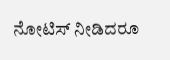ನೋಟಿಸ್ ನೀಡಿದರೂ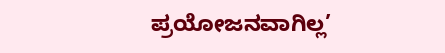ಪ್ರಯೋಜನವಾಗಿಲ್ಲ’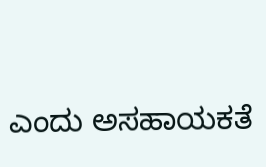ಎಂದು ಅಸಹಾಯಕತೆ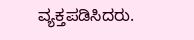ವ್ಯಕ್ತಪಡಿಸಿದರು.